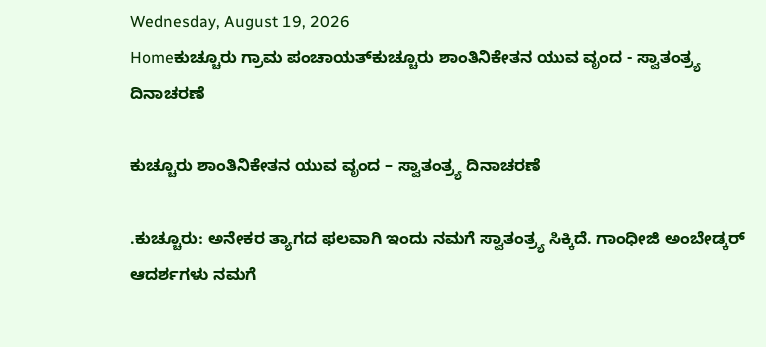Wednesday, August 19, 2026
Homeಕುಚ್ಚೂರು ಗ್ರಾಮ ಪಂಚಾಯತ್‌ಕುಚ್ಚೂರು ಶಾಂತಿನಿಕೇತನ ಯುವ ವೃಂದ - ಸ್ವಾತಂತ್ರ್ಯ ದಿನಾಚರಣೆ

ಕುಚ್ಚೂರು ಶಾಂತಿನಿಕೇತನ ಯುವ ವೃಂದ – ಸ್ವಾತಂತ್ರ್ಯ ದಿನಾಚರಣೆ

.ಕುಚ್ಚೂರು: ಅನೇಕರ ತ್ಯಾಗದ ಫಲವಾಗಿ ಇಂದು ನಮಗೆ ಸ್ವಾತಂತ್ರ್ಯ ಸಿಕ್ಕಿದೆ. ಗಾಂಧೀಜಿ ಅಂಬೇಡ್ಕರ್ ಆದರ್ಶಗಳು ನಮಗೆ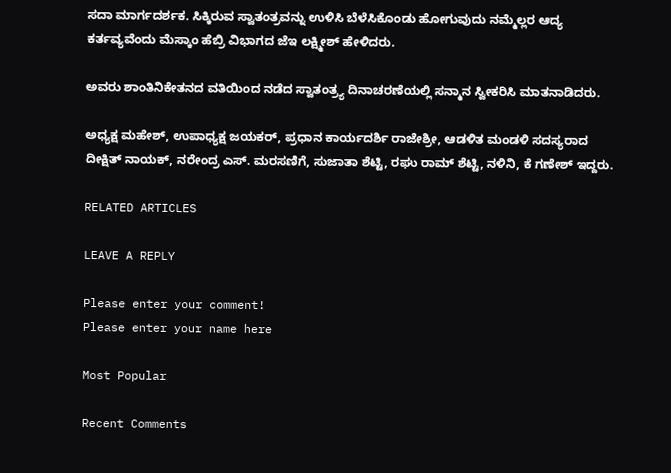ಸದಾ ಮಾರ್ಗದರ್ಶಕ. ಸಿಕ್ಕಿರುವ ಸ್ವಾತಂತ್ರವನ್ನು ಉಳಿಸಿ ಬೆಳೆಸಿಕೊಂಡು ಹೋಗುವುದು ನಮ್ಮೆಲ್ಲರ ಆದ್ಯ ಕರ್ತವ್ಯವೆಂದು ಮೆಸ್ಕಾಂ ಹೆಬ್ರಿ ವಿಭಾಗದ ಜೆಇ ಲಕ್ಷ್ಮೀಶ್ ಹೇಳಿದರು.

ಅವರು ಶಾಂತಿನಿಕೇತನದ ವತಿಯಿಂದ ನಡೆದ ಸ್ವಾತಂತ್ರ್ಯ ದಿನಾಚರಣೆಯಲ್ಲಿ ಸನ್ಮಾನ ಸ್ವೀಕರಿಸಿ ಮಾತನಾಡಿದರು.

ಅಧ್ಯಕ್ಷ ಮಹೇಶ್, ಉಪಾಧ್ಯಕ್ಷ ಜಯಕರ್, ಪ್ರಧಾನ ಕಾರ್ಯದರ್ಶಿ ರಾಜೇಶ್ರೀ, ಆಡಳಿತ ಮಂಡಳಿ ಸದಸ್ಯರಾದ ದೀಕ್ಷಿತ್ ನಾಯಕ್, ನರೇಂದ್ರ ಎಸ್. ಮರಸಣಿಗೆ, ಸುಜಾತಾ ಶೆಟ್ಟಿ, ರಘು ರಾಮ್ ಶೆಟ್ಟಿ, ನಳಿನಿ, ಕೆ ಗಣೇಶ್ ಇದ್ದರು.

RELATED ARTICLES

LEAVE A REPLY

Please enter your comment!
Please enter your name here

Most Popular

Recent Comments